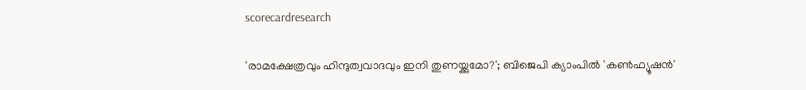scorecardresearch

'രാമക്ഷേത്രവും ഹിന്ദുത്വവാദവും ഇനി തുണയ്ക്കുമോ?'; ബിജെപി ക്യാംപില്‍ 'കണ്‍ഫ്യൂഷന്‍'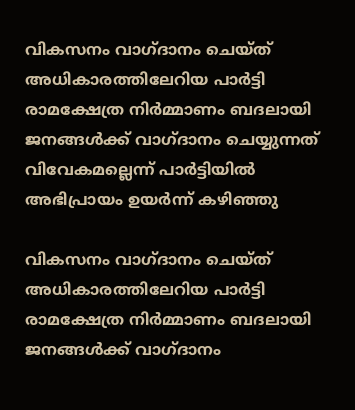വികസനം വാഗ്ദാനം ചെയ്ത് അധികാരത്തിലേറിയ പാര്‍ട്ടി രാമക്ഷേത്ര നിര്‍മ്മാണം ബദലായി ജനങ്ങള്‍ക്ക് വാഗ്ദാനം ചെയ്യുന്നത് വിവേകമല്ലെന്ന് പാര്‍ട്ടിയില്‍ അഭിപ്രായം ഉയര്‍ന്ന് കഴിഞ്ഞു

വികസനം വാഗ്ദാനം ചെയ്ത് അധികാരത്തിലേറിയ പാര്‍ട്ടി രാമക്ഷേത്ര നിര്‍മ്മാണം ബദലായി ജനങ്ങള്‍ക്ക് വാഗ്ദാനം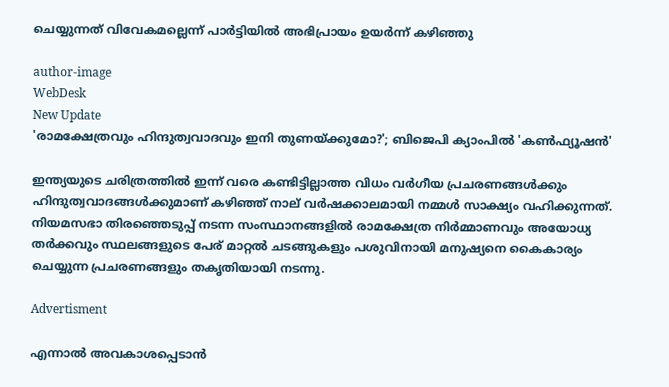ചെയ്യുന്നത് വിവേകമല്ലെന്ന് പാര്‍ട്ടിയില്‍ അഭിപ്രായം ഉയര്‍ന്ന് കഴിഞ്ഞു

author-image
WebDesk
New Update
'രാമക്ഷേത്രവും ഹിന്ദുത്വവാദവും ഇനി തുണയ്ക്കുമോ?'; ബിജെപി ക്യാംപില്‍ 'കണ്‍ഫ്യൂഷന്‍'

ഇന്ത്യയുടെ ചരിത്രത്തില്‍ ഇന്ന് വരെ കണ്ടിട്ടില്ലാത്ത വിധം വര്‍ഗീയ പ്രചരണങ്ങള്‍ക്കും ഹിന്ദുത്വവാദങ്ങള്‍ക്കുമാണ് കഴിഞ്ഞ് നാല് വര്‍ഷക്കാലമായി നമ്മള്‍ സാക്ഷ്യം വഹിക്കുന്നത്. നിയമസഭാ തിരഞ്ഞെടുപ്പ് നടന്ന സംസ്ഥാനങ്ങളില്‍ രാമക്ഷേത്ര നിര്‍മ്മാണവും അയോധ്യ തര്‍ക്കവും സ്ഥലങ്ങളുടെ പേര് മാറ്റല്‍ ചടങ്ങുകളും പശുവിനായി മനുഷ്യനെ കൈകാര്യം ചെയ്യുന്ന പ്രചരണങ്ങളും തകൃതിയായി നടന്നു.

Advertisment

എന്നാല്‍ അവകാശപ്പെടാന്‍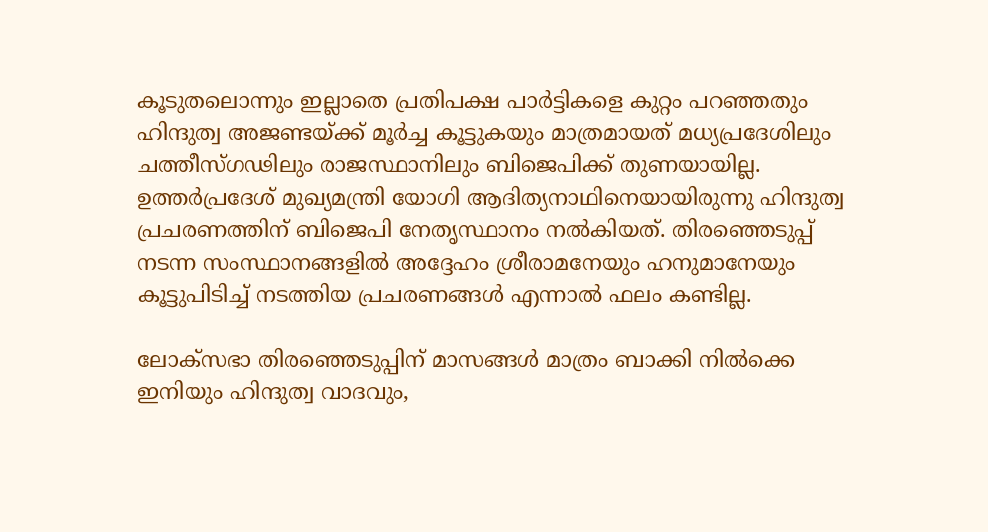കൂടുതലൊന്നും ഇല്ലാതെ പ്രതിപക്ഷ പാര്‍ട്ടികളെ കുറ്റം പറഞ്ഞതും ഹിന്ദുത്വ അജണ്ടയ്ക്ക് മൂര്‍ച്ച കൂട്ടുകയും മാത്രമായത് മധ്യപ്രദേശിലും ചത്തീസ്ഗഢിലും രാജസ്ഥാനിലും ബിജെപിക്ക് തുണയായില്ല. ഉത്തര്‍പ്രദേശ് മുഖ്യമന്ത്രി യോഗി ആദിത്യനാഥിനെയായിരുന്നു ഹിന്ദുത്വ പ്രചരണത്തിന് ബിജെപി നേതൃസ്ഥാനം നല്‍കിയത്. തിരഞ്ഞെടുപ്പ് നടന്ന സംസ്ഥാനങ്ങളില്‍ അദ്ദേഹം ശ്രീരാമനേയും ഹനുമാനേയും കൂട്ടുപിടിച്ച് നടത്തിയ പ്രചരണങ്ങള്‍ എന്നാല്‍ ഫലം കണ്ടില്ല.

ലോക്സഭാ തിരഞ്ഞെടുപ്പിന് മാസങ്ങള്‍ മാത്രം ബാക്കി നില്‍ക്കെ ഇനിയും ഹിന്ദുത്വ വാദവും,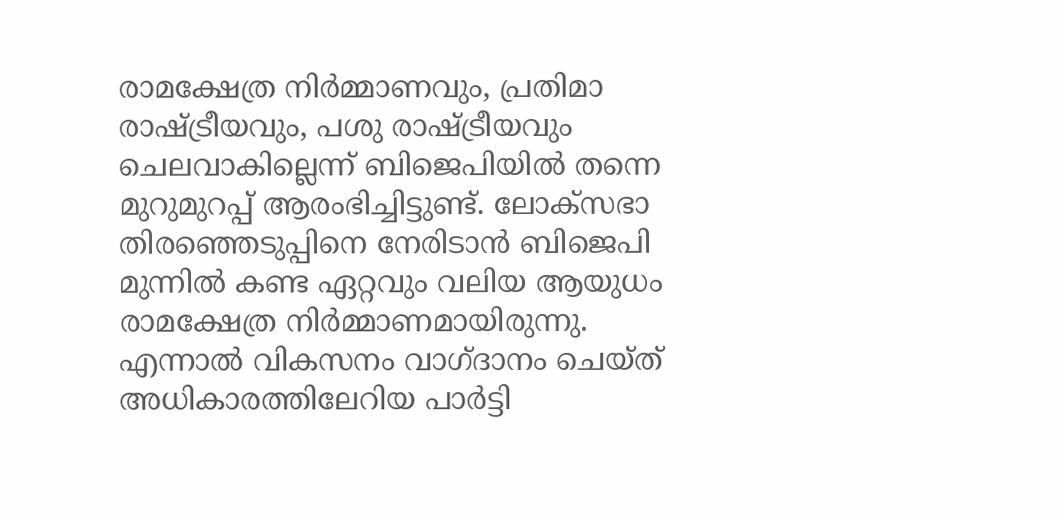രാമക്ഷേത്ര നിര്‍മ്മാണവും, പ്രതിമാ രാഷ്ട്രീയവും, പശു രാഷ്ട്രീയവും ചെലവാകില്ലെന്ന് ബിജെപിയില്‍ തന്നെ മുറുമുറപ്പ് ആരംഭിച്ചിട്ടുണ്ട്. ലോക്സഭാ തിരഞ്ഞെടുപ്പിനെ നേരിടാന്‍ ബിജെപി മുന്നില്‍ കണ്ട ഏറ്റവും വലിയ ആയുധം രാമക്ഷേത്ര നിര്‍മ്മാണമായിരുന്നു. എന്നാല്‍ വികസനം വാഗ്ദാനം ചെയ്ത് അധികാരത്തിലേറിയ പാര്‍ട്ടി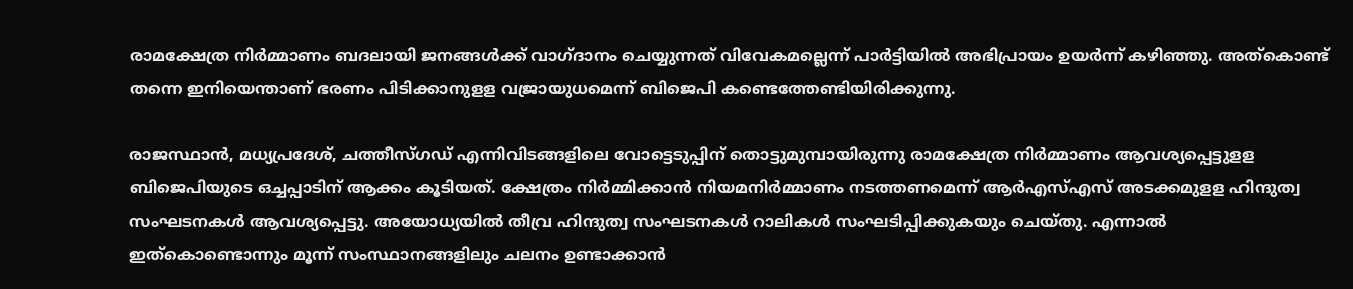രാമക്ഷേത്ര നിര്‍മ്മാണം ബദലായി ജനങ്ങള്‍ക്ക് വാഗ്ദാനം ചെയ്യുന്നത് വിവേകമല്ലെന്ന് പാര്‍ട്ടിയില്‍ അഭിപ്രായം ഉയര്‍ന്ന് കഴിഞ്ഞു. അത്കൊണ്ട് തന്നെ ഇനിയെന്താണ് ഭരണം പിടിക്കാനുളള വജ്രായുധമെന്ന് ബിജെപി കണ്ടെത്തേണ്ടിയിരിക്കുന്നു.

രാജസ്ഥാന്‍, മധ്യപ്രദേശ്, ചത്തീസ്ഗഡ് എന്നിവിടങ്ങളിലെ വോട്ടെടുപ്പിന് തൊട്ടുമുമ്പായിരുന്നു രാമക്ഷേത്ര നിര്‍മ്മാണം ആവശ്യപ്പെട്ടുളള ബിജെപിയുടെ ഒച്ചപ്പാടിന് ആക്കം കൂടിയത്. ക്ഷേത്രം നിര്‍മ്മിക്കാന്‍ നിയമനിര്‍മ്മാണം നടത്തണമെന്ന് ആര്‍എസ്എസ് അടക്കമുളള ഹിന്ദുത്വ സംഘടനകള്‍ ആവശ്യപ്പെട്ടു. അയോധ്യയില്‍ തീവ്ര ഹിന്ദുത്വ സംഘടനകള്‍ റാലികള്‍ സംഘടിപ്പിക്കുകയും ചെയ്തു. എന്നാല്‍ ഇത്കൊണ്ടൊന്നും മൂന്ന് സംസ്ഥാനങ്ങളിലും ചലനം ഉണ്ടാക്കാന്‍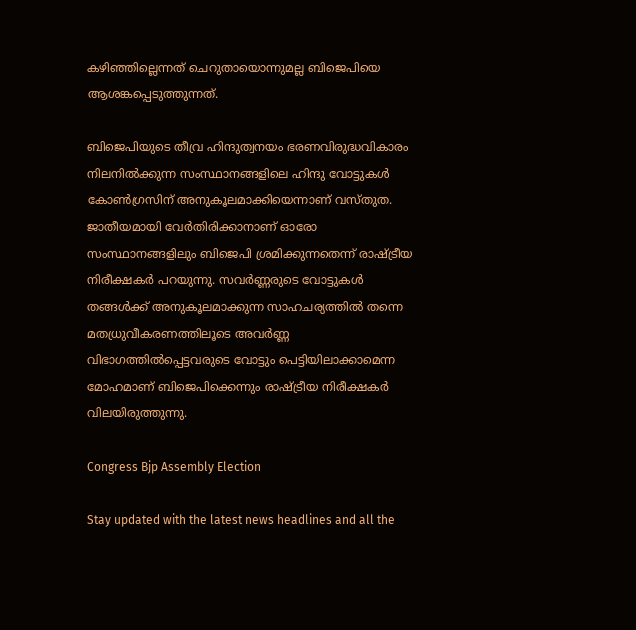കഴിഞ്ഞില്ലെന്നത് ചെറുതായൊന്നുമല്ല ബിജെപിയെ ആശങ്കപ്പെടുത്തുന്നത്.

ബിജെപിയുടെ തീവ്ര ഹിന്ദുത്വനയം ഭരണവിരുദ്ധവികാരം നിലനില്‍ക്കുന്ന സംസ്ഥാനങ്ങളിലെ ഹിന്ദു വോട്ടുകള്‍ കോണ്‍ഗ്രസിന് അനുകൂലമാക്കിയെന്നാണ് വസ്തുത. ജാതീയമായി വേര്‍തിരിക്കാനാണ് ഓരോ സംസ്ഥാനങ്ങളിലും ബിജെപി ശ്രമിക്കുന്നതെന്ന് രാഷ്ട്രീയ നിരീക്ഷകര്‍ പറയുന്നു. സവര്‍ണ്ണരുടെ വോട്ടുകള്‍ തങ്ങള്‍ക്ക് അനുകൂലമാക്കുന്ന സാഹചര്യത്തില്‍ തന്നെ മതധ്രുവീകരണത്തിലൂടെ അവർണ്ണ വിഭാഗത്തിൽപ്പെട്ടവരുടെ വോട്ടും പെട്ടിയിലാക്കാമെന്ന മോഹമാണ് ബിജെപിക്കെന്നും രാഷ്ട്രീയ നിരീക്ഷകര്‍ വിലയിരുത്തുന്നു.

Congress Bjp Assembly Election

Stay updated with the latest news headlines and all the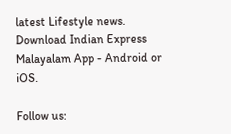latest Lifestyle news. Download Indian Express Malayalam App - Android or iOS.

Follow us: